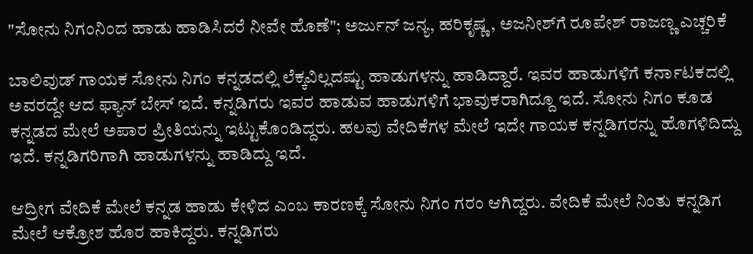"ಸೋನು ನಿಗಂನಿಂದ ಹಾಡು ಹಾಡಿಸಿದರೆ ನೀವೇ ಹೊಣೆ"; ಅರ್ಜುನ್ ಜನ್ಯ, ಹರಿಕೃಷ್ಣ, ಅಜನೀಶ್‌ಗೆ ರೂಪೇಶ್ ರಾಜಣ್ಣ ಎಚ್ಚರಿಕೆ

ಬಾಲಿವುಡ್ ಗಾಯಕ ಸೋನು ನಿಗಂ ಕನ್ನಡದಲ್ಲಿ ಲೆಕ್ಕವಿಲ್ಲದಷ್ಟು ಹಾಡುಗಳನ್ನು ಹಾಡಿದ್ದಾರೆ. ಇವರ ಹಾಡುಗಳಿಗೆ ಕರ್ನಾಟಕದಲ್ಲಿ ಅವರದ್ದೇ ಆದ ಫ್ಯಾನ್ ಬೇಸ್ ಇದೆ. ಕನ್ನಡಿಗರು ಇವರ ಹಾಡುವ ಹಾಡುಗಳಿಗೆ ಭಾವುಕರಾಗಿದ್ದೂ ಇದೆ. ಸೋನು ನಿಗಂ ಕೂಡ ಕನ್ನಡದ ಮೇಲೆ ಅಪಾರ ಪ್ರೀತಿಯನ್ನು ಇಟ್ಟುಕೊಂಡಿದ್ದರು. ಹಲವು ವೇದಿಕೆಗಳ ಮೇಲೆ ಇದೇ ಗಾಯಕ ಕನ್ನಡಿಗರನ್ನು ಹೊಗಳಿದಿದ್ದು ಇದೆ. ಕನ್ನಡಿಗರಿಗಾಗಿ ಹಾಡುಗಳನ್ನು ಹಾಡಿದ್ದು ಇದೆ.

ಆದ್ರೀಗ ವೇದಿಕೆ ಮೇಲೆ ಕನ್ನಡ ಹಾಡು ಕೇಳಿದ ಎಂಬ ಕಾರಣಕ್ಕೆ ಸೋನು ನಿಗಂ ಗರಂ ಆಗಿದ್ದರು. ವೇದಿಕೆ ಮೇಲೆ ನಿಂತು ಕನ್ನಡಿಗ ಮೇಲೆ ಆಕ್ರೋಶ ಹೊರ ಹಾಕಿದ್ದರು. ಕನ್ನಡಿಗರು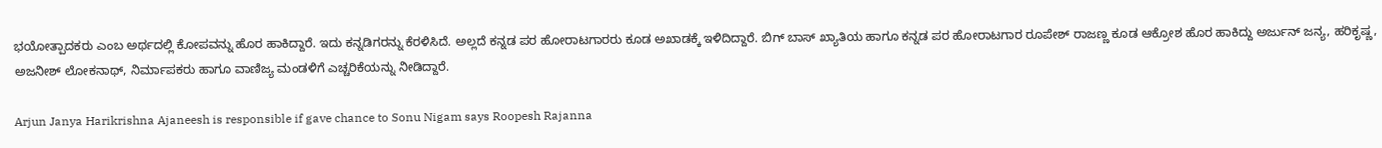ಭಯೋತ್ಪಾದಕರು ಎಂಬ ಅರ್ಥದಲ್ಲಿ ಕೋಪವನ್ನು ಹೊರ ಹಾಕಿದ್ದಾರೆ. ಇದು ಕನ್ನಡಿಗರನ್ನು ಕೆರಳಿಸಿದೆ. ಅಲ್ಲದೆ ಕನ್ನಡ ಪರ ಹೋರಾಟಗಾರರು ಕೂಡ ಅಖಾಡಕ್ಕೆ ಇಳಿದಿದ್ದಾರೆ. ಬಿಗ್ ಬಾಸ್ ಖ್ಯಾತಿಯ ಹಾಗೂ ಕನ್ನಡ ಪರ ಹೋರಾಟಗಾರ ರೂಪೇಶ್ ರಾಜಣ್ಣ ಕೂಡ ಆಕ್ರೋಶ ಹೊರ ಹಾಕಿದ್ದು ಅರ್ಜುನ್ ಜನ್ಯ, ಹರಿಕೃಷ್ಣ, ಅಜನೀಶ್ ಲೋಕನಾಥ್, ನಿರ್ಮಾಪಕರು ಹಾಗೂ ವಾಣಿಜ್ಯ ಮಂಡಳಿಗೆ ಎಚ್ಚರಿಕೆಯನ್ನು ನೀಡಿದ್ದಾರೆ.

Arjun Janya Harikrishna Ajaneesh is responsible if gave chance to Sonu Nigam says Roopesh Rajanna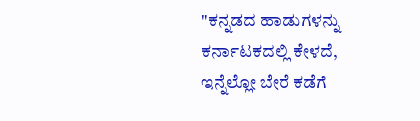"ಕನ್ನಡದ ಹಾಡುಗಳನ್ನು ಕರ್ನಾಟಕದಲ್ಲಿ ಕೇಳದೆ, ಇನ್ನೆಲ್ಲೋ ಬೇರೆ ಕಡೆಗೆ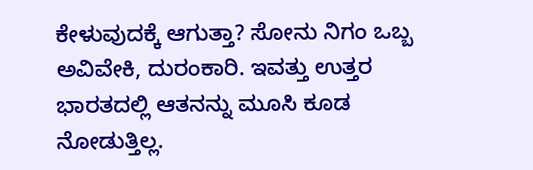ಕೇಳುವುದಕ್ಕೆ ಆಗುತ್ತಾ? ಸೋನು ನಿಗಂ ಒಬ್ಬ ಅವಿವೇಕಿ, ದುರಂಕಾರಿ. ಇವತ್ತು ಉತ್ತರ ಭಾರತದಲ್ಲಿ ಆತನನ್ನು ಮೂಸಿ ಕೂಡ ನೋಡುತ್ತಿಲ್ಲ.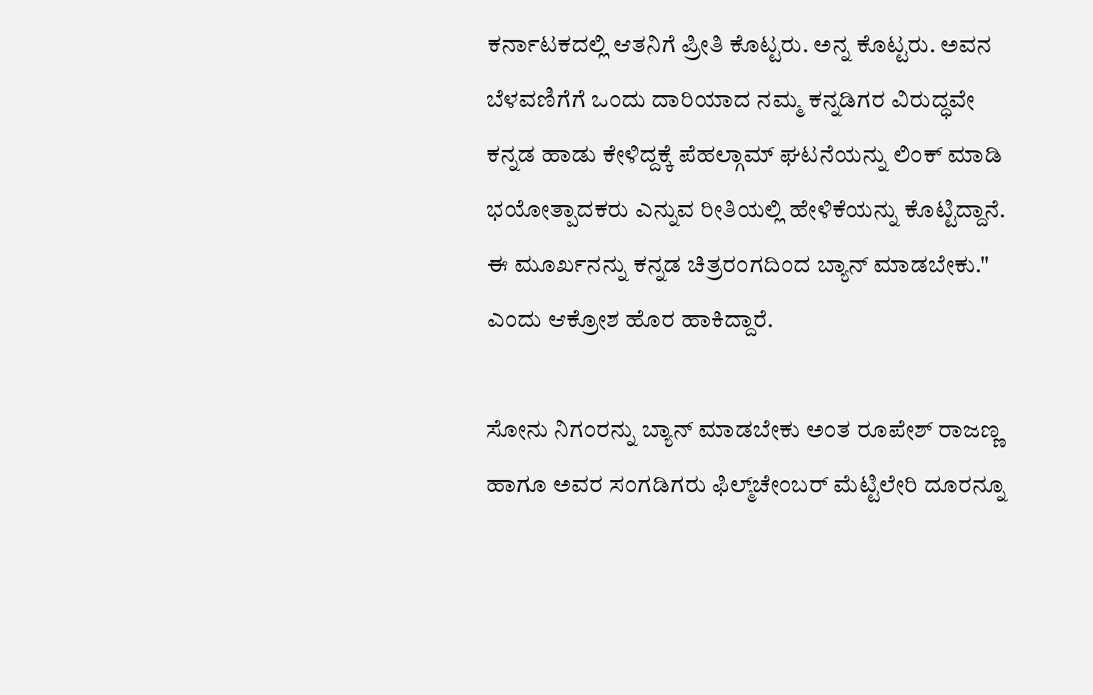ಕರ್ನಾಟಕದಲ್ಲಿ ಆತನಿಗೆ ಪ್ರೀತಿ ಕೊಟ್ಟರು. ಅನ್ನ ಕೊಟ್ಟರು. ಅವನ ಬೆಳವಣಿಗೆಗೆ ಒಂದು ದಾರಿಯಾದ ನಮ್ಮ ಕನ್ನಡಿಗರ ವಿರುದ್ಧವೇ ಕನ್ನಡ ಹಾಡು ಕೇಳಿದ್ದಕ್ಕೆ ಪೆಹಲ್ಗಾಮ್ ಘಟನೆಯನ್ನು ಲಿಂಕ್ ಮಾಡಿ ಭಯೋತ್ಪಾದಕರು ಎನ್ನುವ ರೀತಿಯಲ್ಲಿ ಹೇಳಿಕೆಯನ್ನು ಕೊಟ್ಟಿದ್ದಾನೆ. ಈ ಮೂರ್ಖನನ್ನು ಕನ್ನಡ ಚಿತ್ರರಂಗದಿಂದ ಬ್ಯಾನ್ ಮಾಡಬೇಕು." ಎಂದು ಆಕ್ರೋಶ ಹೊರ ಹಾಕಿದ್ದಾರೆ.

ಸೋನು ನಿಗಂರನ್ನು ಬ್ಯಾನ್ ಮಾಡಬೇಕು ಅಂತ ರೂಪೇಶ್ ರಾಜಣ್ಣ ಹಾಗೂ ಅವರ ಸಂಗಡಿಗರು ಫಿಲ್ಮ್‌ಚೇಂಬರ್ ಮೆಟ್ಟಿಲೇರಿ ದೂರನ್ನೂ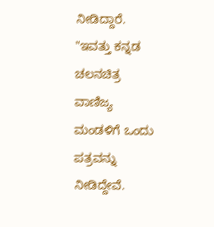ನೀಡಿದ್ದಾರೆ. "ಇವತ್ತು ಕನ್ನಡ ಚಲನಚಿತ್ರ ವಾಣಿಜ್ಯ ಮಂಡಳಿಗೆ ಒಂದು ಪತ್ರವನ್ನು ನೀಡಿದ್ದೇವೆ.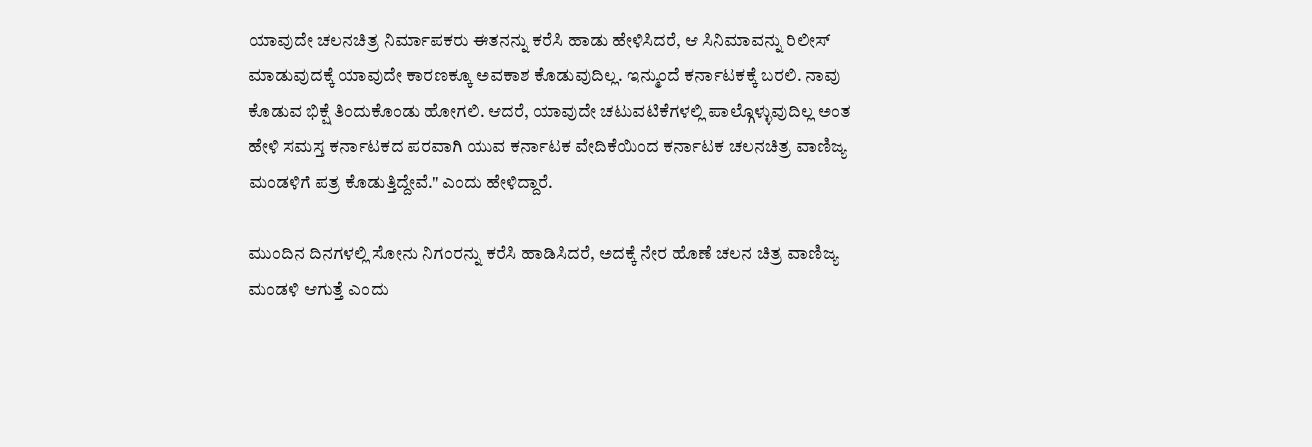ಯಾವುದೇ ಚಲನಚಿತ್ರ ನಿರ್ಮಾಪಕರು ಈತನನ್ನು ಕರೆಸಿ ಹಾಡು ಹೇಳಿಸಿದರೆ, ಆ ಸಿನಿಮಾವನ್ನು ರಿಲೀಸ್ ಮಾಡುವುದಕ್ಕೆ ಯಾವುದೇ ಕಾರಣಕ್ಕೂ ಅವಕಾಶ ಕೊಡುವುದಿಲ್ಲ. ಇನ್ಮುಂದೆ ಕರ್ನಾಟಕಕ್ಕೆ ಬರಲಿ. ನಾವು ಕೊಡುವ ಭಿಕ್ಷೆ ತಿಂದುಕೊಂಡು ಹೋಗಲಿ. ಆದರೆ, ಯಾವುದೇ ಚಟುವಟಿಕೆಗಳಲ್ಲಿ ಪಾಲ್ಗೊಳ್ಳುವುದಿಲ್ಲ ಅಂತ ಹೇಳಿ ಸಮಸ್ತ ಕರ್ನಾಟಕದ ಪರವಾಗಿ ಯುವ ಕರ್ನಾಟಕ ವೇದಿಕೆಯಿಂದ ಕರ್ನಾಟಕ ಚಲನಚಿತ್ರ ವಾಣಿಜ್ಯ ಮಂಡಳಿಗೆ ಪತ್ರ ಕೊಡುತ್ತಿದ್ದೇವೆ." ಎಂದು ಹೇಳಿದ್ದಾರೆ.

ಮುಂದಿನ ದಿನಗಳಲ್ಲಿ ಸೋನು ನಿಗಂರನ್ನು ಕರೆಸಿ ಹಾಡಿಸಿದರೆ, ಅದಕ್ಕೆ ನೇರ ಹೊಣೆ ಚಲನ ಚಿತ್ರ ವಾಣಿಜ್ಯ ಮಂಡಳಿ ಆಗುತ್ತೆ ಎಂದು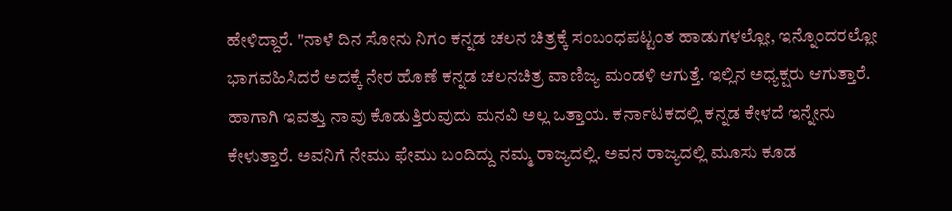ಹೇಳಿದ್ದಾರೆ. "ನಾಳೆ ದಿನ ಸೋನು ನಿಗಂ ಕನ್ನಡ ಚಲನ ಚಿತ್ರಕ್ಕೆ ಸಂಬಂಧಪಟ್ಟಂತ ಹಾಡುಗಳಲ್ಲೋ, ಇನ್ನೊಂದರಲ್ಲೋ ಭಾಗವಹಿಸಿದರೆ ಅದಕ್ಕೆ ನೇರ ಹೊಣೆ ಕನ್ನಡ ಚಲನಚಿತ್ರ ವಾಣಿಜ್ಯ ಮಂಡಳಿ ಆಗುತ್ತೆ. ಇಲ್ಲಿನ ಅಧ್ಯಕ್ಷರು ಆಗುತ್ತಾರೆ. ಹಾಗಾಗಿ ಇವತ್ತು ನಾವು ಕೊಡುತ್ತಿರುವುದು ಮನವಿ ಅಲ್ಲ ಒತ್ತಾಯ. ಕರ್ನಾಟಕದಲ್ಲಿ ಕನ್ನಡ ಕೇಳದೆ ಇನ್ನೇನು ಕೇಳುತ್ತಾರೆ. ಅವನಿಗೆ ನೇಮು ಫೇಮು ಬಂದಿದ್ದು ನಮ್ಮ ರಾಜ್ಯದಲ್ಲಿ. ಅವನ ರಾಜ್ಯದಲ್ಲಿ ಮೂಸು ಕೂಡ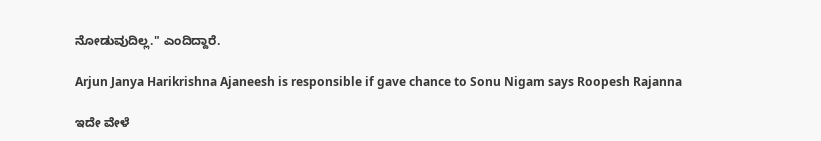ನೋಡುವುದಿಲ್ಲ." ಎಂದಿದ್ದಾರೆ.

Arjun Janya Harikrishna Ajaneesh is responsible if gave chance to Sonu Nigam says Roopesh Rajanna

ಇದೇ ವೇಳೆ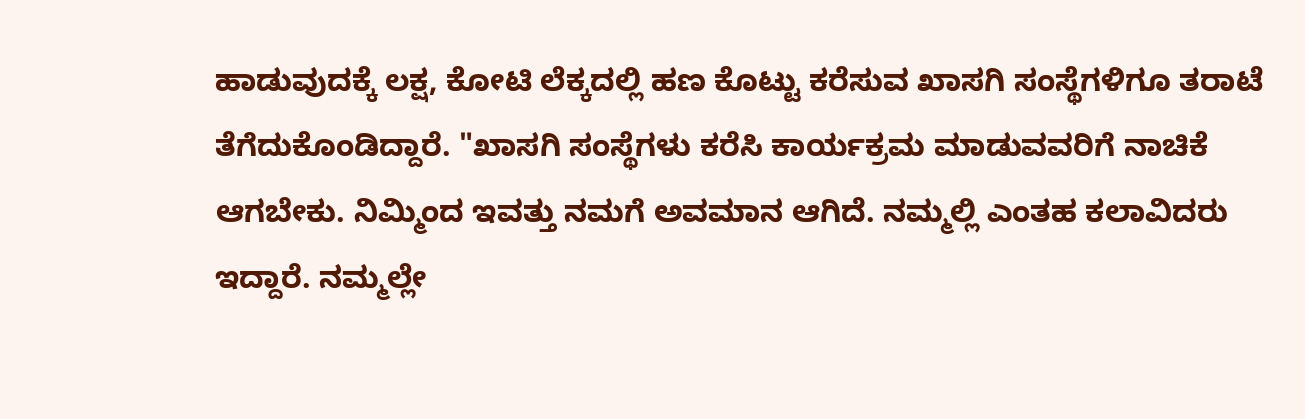ಹಾಡುವುದಕ್ಕೆ ಲಕ್ಷ, ಕೋಟಿ ಲೆಕ್ಕದಲ್ಲಿ ಹಣ ಕೊಟ್ಟು ಕರೆಸುವ ಖಾಸಗಿ ಸಂಸ್ಥೆಗಳಿಗೂ ತರಾಟೆ ತೆಗೆದುಕೊಂಡಿದ್ದಾರೆ. "ಖಾಸಗಿ ಸಂಸ್ಥೆಗಳು ಕರೆಸಿ ಕಾರ್ಯಕ್ರಮ ಮಾಡುವವರಿಗೆ ನಾಚಿಕೆ ಆಗಬೇಕು. ನಿಮ್ಮಿಂದ ಇವತ್ತು ನಮಗೆ ಅವಮಾನ ಆಗಿದೆ. ನಮ್ಮಲ್ಲಿ ಎಂತಹ ಕಲಾವಿದರು ಇದ್ದಾರೆ. ನಮ್ಮಲ್ಲೇ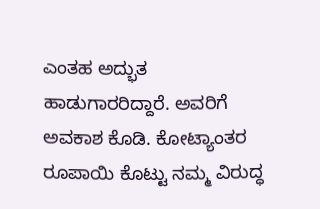ಎಂತಹ ಅದ್ಭುತ ಹಾಡುಗಾರರಿದ್ದಾರೆ. ಅವರಿಗೆ ಅವಕಾಶ ಕೊಡಿ. ಕೋಟ್ಯಾಂತರ ರೂಪಾಯಿ ಕೊಟ್ಟು ನಮ್ಮ ವಿರುದ್ಧ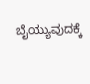ಬೈಯ್ಯುವುದಕ್ಕೆ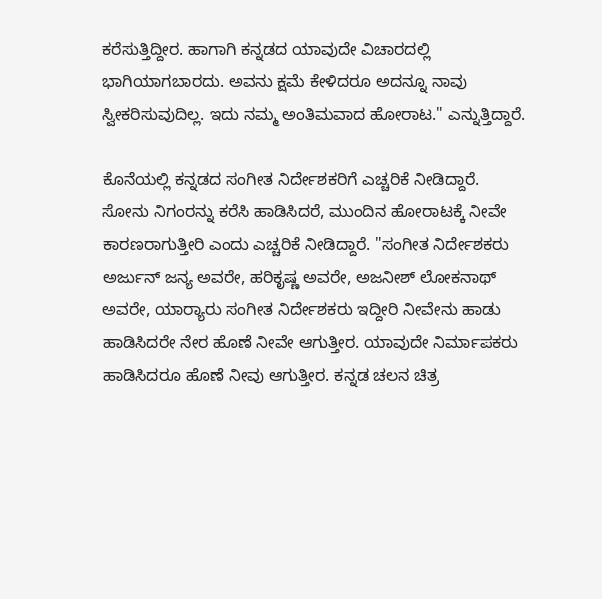ಕರೆಸುತ್ತಿದ್ದೀರ. ಹಾಗಾಗಿ ಕನ್ನಡದ ಯಾವುದೇ ವಿಚಾರದಲ್ಲಿ ಭಾಗಿಯಾಗಬಾರದು. ಅವನು ಕ್ಷಮೆ ಕೇಳಿದರೂ ಅದನ್ನೂ ನಾವು ಸ್ವೀಕರಿಸುವುದಿಲ್ಲ. ಇದು ನಮ್ಮ ಅಂತಿಮವಾದ ಹೋರಾಟ." ಎನ್ನುತ್ತಿದ್ದಾರೆ.

ಕೊನೆಯಲ್ಲಿ ಕನ್ನಡದ ಸಂಗೀತ ನಿರ್ದೇಶಕರಿಗೆ ಎಚ್ಚರಿಕೆ ನೀಡಿದ್ದಾರೆ. ಸೋನು ನಿಗಂರನ್ನು ಕರೆಸಿ ಹಾಡಿಸಿದರೆ, ಮುಂದಿನ ಹೋರಾಟಕ್ಕೆ ನೀವೇ ಕಾರಣರಾಗುತ್ತೀರಿ ಎಂದು ಎಚ್ಚರಿಕೆ ನೀಡಿದ್ದಾರೆ. "ಸಂಗೀತ ನಿರ್ದೇಶಕರು ಅರ್ಜುನ್ ಜನ್ಯ ಅವರೇ, ಹರಿಕೃಷ್ಣ ಅವರೇ, ಅಜನೀಶ್ ಲೋಕನಾಥ್ ಅವರೇ, ಯಾರ್‍ಯಾರು ಸಂಗೀತ ನಿರ್ದೇಶಕರು ಇದ್ದೀರಿ ನೀವೇನು ಹಾಡು ಹಾಡಿಸಿದರೇ ನೇರ ಹೊಣೆ ನೀವೇ ಆಗುತ್ತೀರ. ಯಾವುದೇ ನಿರ್ಮಾಪಕರು ಹಾಡಿಸಿದರೂ ಹೊಣೆ ನೀವು ಆಗುತ್ತೀರ. ಕನ್ನಡ ಚಲನ ಚಿತ್ರ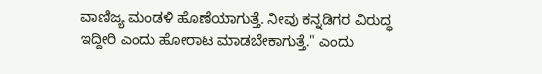ವಾಣಿಜ್ಯ ಮಂಡಳಿ ಹೊಣೆಯಾಗುತ್ತೆ. ನೀವು ಕನ್ನಡಿಗರ ವಿರುದ್ಧ ಇದ್ದೀರಿ ಎಂದು ಹೋರಾಟ ಮಾಡಬೇಕಾಗುತ್ತೆ." ಎಂದು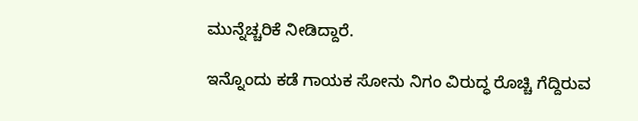ಮುನ್ನೆಚ್ಚರಿಕೆ ನೀಡಿದ್ದಾರೆ.

ಇನ್ನೊಂದು ಕಡೆ ಗಾಯಕ ಸೋನು ನಿಗಂ ವಿರುದ್ಧ ರೊಚ್ಚಿ ಗೆದ್ದಿರುವ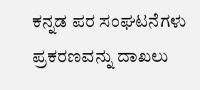ಕನ್ನಡ ಪರ ಸಂಘಟನೆಗಳು ಪ್ರಕರಣವನ್ನು ದಾಖಲು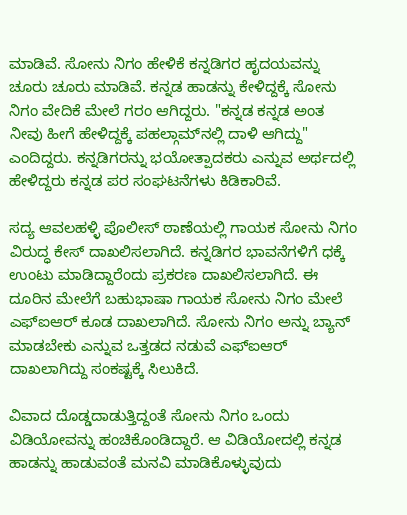ಮಾಡಿವೆ. ಸೋನು ನಿಗಂ ಹೇಳಿಕೆ ಕನ್ನಡಿಗರ ಹೃದಯವನ್ನು ಚೂರು ಚೂರು ಮಾಡಿವೆ. ಕನ್ನಡ ಹಾಡನ್ನು ಕೇಳಿದ್ದಕ್ಕೆ ಸೋನು ನಿಗಂ ವೇದಿಕೆ ಮೇಲೆ ಗರಂ ಆಗಿದ್ದರು. "ಕನ್ನಡ ಕನ್ನಡ ಅಂತ ನೀವು ಹೀಗೆ ಹೇಳಿದ್ದಕ್ಕೆ ಪಹಲ್ಗಾಮ್‌ನಲ್ಲಿ ದಾಳಿ ಆಗಿದ್ದು" ಎಂದಿದ್ದರು. ಕನ್ನಡಿಗರನ್ನು ಭಯೋತ್ಪಾದಕರು ಎನ್ನುವ ಅರ್ಥದಲ್ಲಿ ಹೇಳಿದ್ದರು ಕನ್ನಡ ಪರ ಸಂಘಟನೆಗಳು ಕಿಡಿಕಾರಿವೆ.

ಸದ್ಯ ಆವಲಹಳ್ಳಿ ಪೊಲೀಸ್ ಠಾಣೆಯಲ್ಲಿ ಗಾಯಕ ಸೋನು ನಿಗಂ ವಿರುದ್ಧ ಕೇಸ್ ದಾಖಲಿಸಲಾಗಿದೆ. ಕನ್ನಡಿಗರ ಭಾವನೆಗಳಿಗೆ ಧಕ್ಕೆ ಉಂಟು ಮಾಡಿದ್ದಾರೆಂದು ಪ್ರಕರಣ ದಾಖಲಿಸಲಾಗಿದೆ. ಈ ದೂರಿನ ಮೇಲೆಗೆ ಬಹುಭಾಷಾ ಗಾಯಕ ಸೋನು ನಿಗಂ ಮೇಲೆ ಎಫ್‌ಐಆರ್ ಕೂಡ ದಾಖಲಾಗಿದೆ. ಸೋನು ನಿಗಂ ಅನ್ನು ಬ್ಯಾನ್ ಮಾಡಬೇಕು ಎನ್ನುವ ಒತ್ತಡದ ನಡುವೆ ಎಫ್‌ಐಆರ್ ದಾಖಲಾಗಿದ್ದು ಸಂಕಷ್ಟಕ್ಕೆ ಸಿಲುಕಿದೆ.

ವಿವಾದ ದೊಡ್ಡದಾಡುತ್ತಿದ್ದಂತೆ ಸೋನು ನಿಗಂ ಒಂದು ವಿಡಿಯೋವನ್ನು ಹಂಚಿಕೊಂಡಿದ್ದಾರೆ. ಆ ವಿಡಿಯೋದಲ್ಲಿ ಕನ್ನಡ ಹಾಡನ್ನು ಹಾಡುವಂತೆ ಮನವಿ ಮಾಡಿಕೊಳ್ಳುವುದು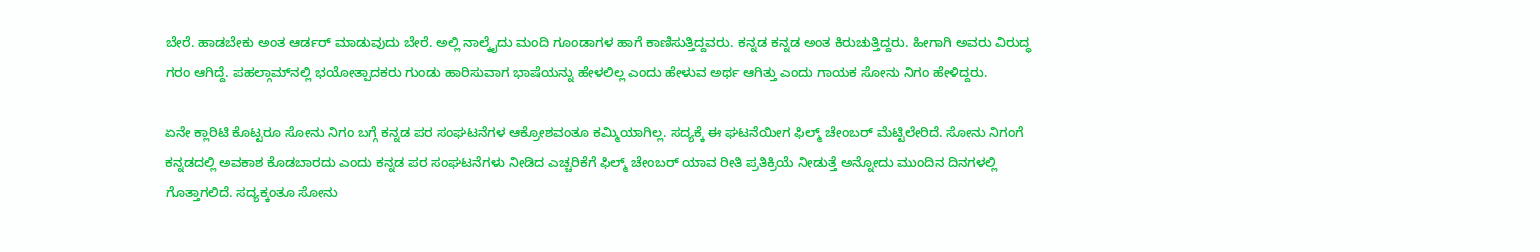ಬೇರೆ. ಹಾಡಬೇಕು ಅಂತ ಆರ್ಡರ್ ಮಾಡುವುದು ಬೇರೆ. ಅಲ್ಲಿ ನಾಲ್ಕೈದು ಮಂದಿ ಗೂಂಡಾಗಳ ಹಾಗೆ ಕಾಣಿಸುತ್ತಿದ್ದವರು. ಕನ್ನಡ ಕನ್ನಡ ಅಂತ ಕಿರುಚುತ್ತಿದ್ದರು. ಹೀಗಾಗಿ ಅವರು ವಿರುದ್ಧ ಗರಂ ಆಗಿದ್ದೆ. ಪಹಲ್ಗಾಮ್‌ನಲ್ಲಿ ಭಯೋತ್ಪಾದಕರು ಗುಂಡು ಹಾರಿಸುವಾಗ ಭಾಷೆಯನ್ನು ಹೇಳಲಿಲ್ಲ ಎಂದು ಹೇಳುವ ಅರ್ಥ ಆಗಿತ್ತು ಎಂದು ಗಾಯಕ ಸೋನು ನಿಗಂ ಹೇಳಿದ್ದರು.

ಏನೇ ಕ್ಲಾರಿಟಿ ಕೊಟ್ಟರೂ ಸೋನು ನಿಗಂ ಬಗ್ಗೆ ಕನ್ನಡ ಪರ ಸಂಘಟನೆಗಳ ಆಕ್ರೋಶವಂತೂ ಕಮ್ಮಿಯಾಗಿಲ್ಲ. ಸದ್ಯಕ್ಕೆ ಈ ಘಟನೆಯೀಗ ಫಿಲ್ಮ್ ಚೇಂಬರ್ ಮೆಟ್ಟಿಲೇರಿದೆ. ಸೋನು ನಿಗಂಗೆ ಕನ್ನಡದಲ್ಲಿ ಅವಕಾಶ ಕೊಡಬಾರದು ಎಂದು ಕನ್ನಡ ಪರ ಸಂಘಟನೆಗಳು ನೀಡಿದ ಎಚ್ಚರಿಕೆಗೆ ಫಿಲ್ಮ್ ಚೇಂಬರ್ ಯಾವ ರೀತಿ ಪ್ರತಿಕ್ರಿಯೆ ನೀಡುತ್ತೆ ಅನ್ನೋದು ಮುಂದಿನ ದಿನಗಳಲ್ಲಿ ಗೊತ್ತಾಗಲಿದೆ. ಸದ್ಯಕ್ಕಂತೂ ಸೋನು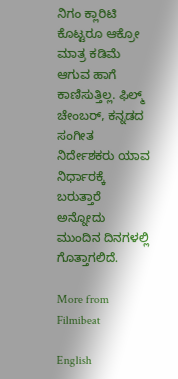ನಿಗಂ ಕ್ಲಾರಿಟಿ ಕೊಟ್ಟರೂ ಆಕ್ರೋ ಮಾತ್ರ ಕಡಿಮೆ ಆಗುವ ಹಾಗೆ ಕಾಣಿಸುತ್ತಿಲ್ಲ. ಫಿಲ್ಮ್ ಚೇಂಬರ್, ಕನ್ನಡದ ಸಂಗೀತ ನಿರ್ದೇಶಕರು ಯಾವ ನಿರ್ಧಾರಕ್ಕೆ ಬರುತ್ತಾರೆ ಅನ್ನೋದು ಮುಂದಿನ ದಿನಗಳಲ್ಲಿ ಗೊತ್ತಾಗಲಿದೆ.

More from Filmibeat

English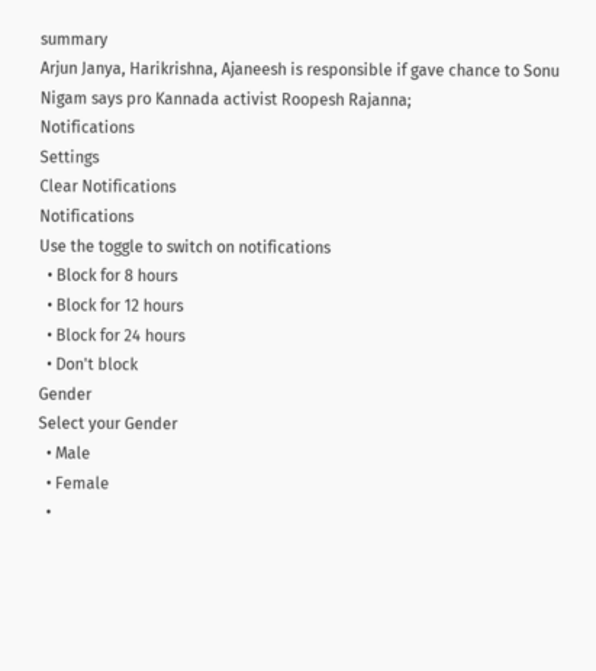summary
Arjun Janya, Harikrishna, Ajaneesh is responsible if gave chance to Sonu Nigam says pro Kannada activist Roopesh Rajanna;
Notifications
Settings
Clear Notifications
Notifications
Use the toggle to switch on notifications
  • Block for 8 hours
  • Block for 12 hours
  • Block for 24 hours
  • Don't block
Gender
Select your Gender
  • Male
  • Female
  •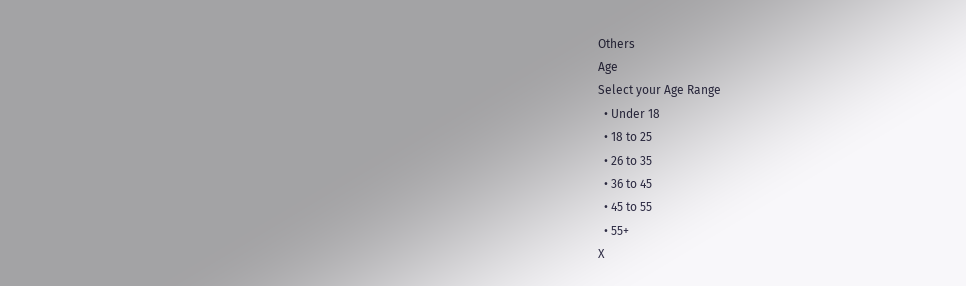Others
Age
Select your Age Range
  • Under 18
  • 18 to 25
  • 26 to 35
  • 36 to 45
  • 45 to 55
  • 55+
X